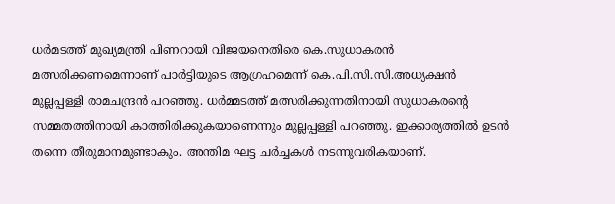ധര്‍മടത്ത് മുഖ്യമന്ത്രി പിണറായി വിജയനെതിരെ കെ.സുധാകരന്‍ മത്സരിക്കണമെന്നാണ് പാര്‍ട്ടിയുടെ ആഗ്രഹമെന്ന് കെ.പി.സി.സി.അധ്യക്ഷന്‍ മുല്ലപ്പള്ളി രാമചന്ദ്രന്‍ പറഞ്ഞു. ധര്‍മ്മടത്ത് മത്സരിക്കുന്നതിനായി സുധാകരന്റെ സമ്മതത്തിനായി കാത്തിരിക്കുകയാണെന്നും മുല്ലപ്പള്ളി പറഞ്ഞു. ഇക്കാര്യത്തില്‍ ഉടന്‍ തന്നെ തീരുമാനമുണ്ടാകും. അന്തിമ ഘട്ട ചര്‍ച്ചകള്‍ നടന്നുവരികയാണ്.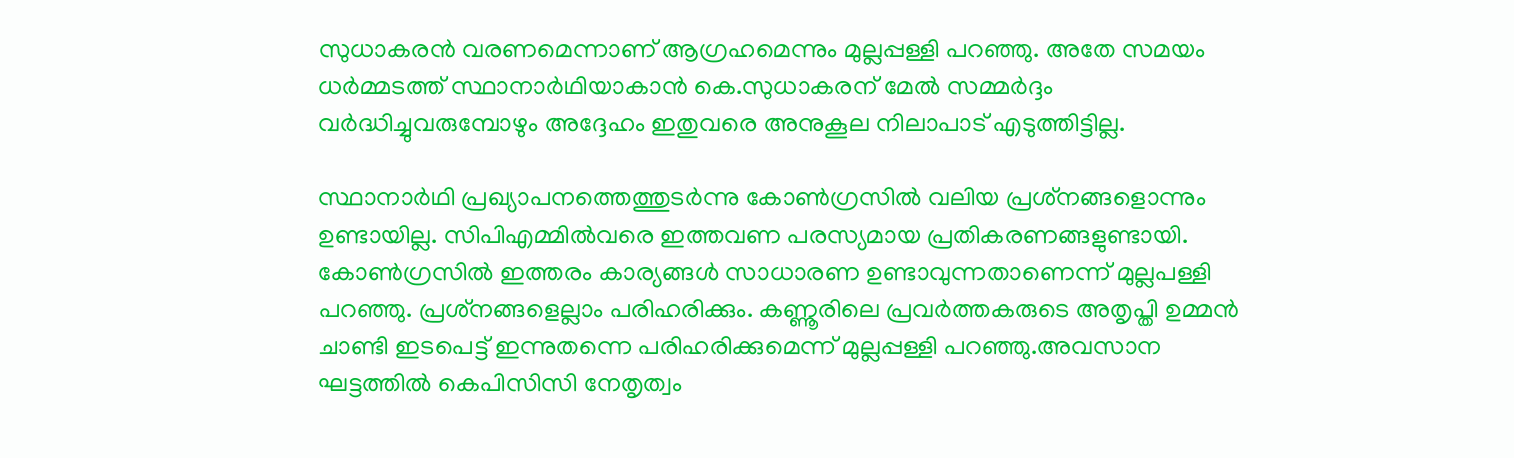സുധാകരന്‍ വരണമെന്നാണ് ആഗ്രഹമെന്നും മുല്ലപ്പള്ളി പറഞ്ഞു. അതേ സമയം ധര്‍മ്മടത്ത് സ്ഥാനാര്‍ഥിയാകാന്‍ കെ.സുധാകരന് മേല്‍ സമ്മര്‍ദ്ദം വര്‍ദ്ധിച്ചുവരുമ്പോഴും അദ്ദേഹം ഇതുവരെ അനുകൂല നിലാപാട് എടുത്തിട്ടില്ല.

സ്ഥാനാര്‍ഥി പ്രഖ്യാപനത്തെത്തുടര്‍ന്നു കോണ്‍ഗ്രസില്‍ വലിയ പ്രശ്‌നങ്ങളൊന്നും ഉണ്ടായില്ല. സിപിഎമ്മില്‍വരെ ഇത്തവണ പരസ്യമായ പ്രതികരണങ്ങളുണ്ടായി. കോണ്‍ഗ്രസില്‍ ഇത്തരം കാര്യങ്ങള്‍ സാധാരണ ഉണ്ടാവുന്നതാണെന്ന് മുല്ലപള്ളി പറഞ്ഞു. പ്രശ്‌നങ്ങളെല്ലാം പരിഹരിക്കും. കണ്ണൂരിലെ പ്രവര്‍ത്തകരുടെ അതൃപ്തി ഉമ്മന്‍ ചാണ്ടി ഇടപെട്ട് ഇന്നുതന്നെ പരിഹരിക്കുമെന്ന് മുല്ലപ്പള്ളി പറഞ്ഞു.അവസാന ഘട്ടത്തില്‍ കെപിസിസി നേതൃത്വം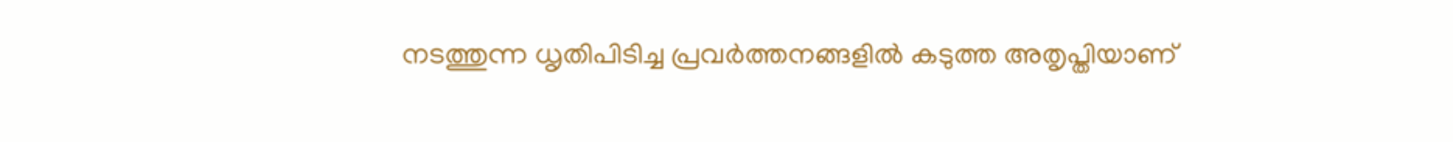നടത്തുന്ന ധൃതിപിടിച്ച പ്രവര്‍ത്തനങ്ങളില്‍ കടുത്ത അതൃപ്തിയാണ്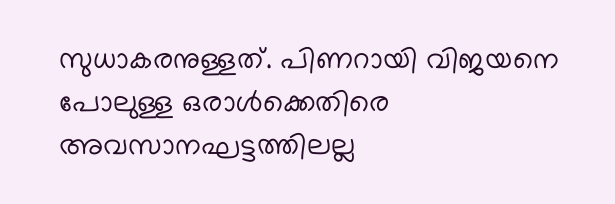സുധാകരനുള്ളത്. പിണറായി വിജയനെ പോലുള്ള ഒരാള്‍ക്കെതിരെ അവസാനഘട്ടത്തിലല്ല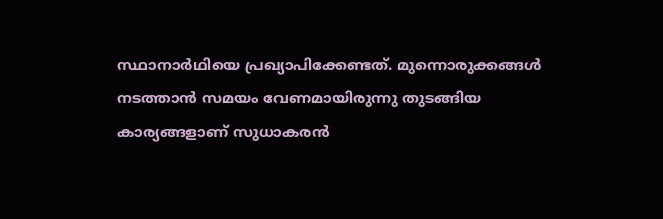സ്ഥാനാര്‍ഥിയെ പ്രഖ്യാപിക്കേണ്ടത്. മുന്നൊരുക്കങ്ങള്‍ നടത്താന്‍ സമയം വേണമായിരുന്നു തുടങ്ങിയ കാര്യങ്ങളാണ് സുധാകരന്‍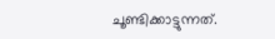ചൂണ്ടിക്കാട്ടുന്നത്.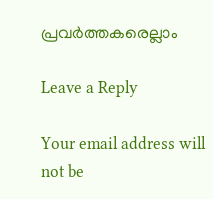പ്രവര്‍ത്തകരെല്ലാം

Leave a Reply

Your email address will not be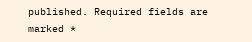published. Required fields are marked *